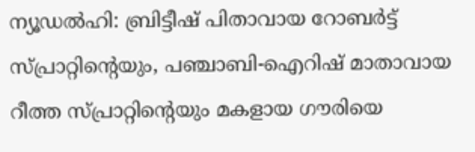ന്യൂഡൽഹി: ബ്രിട്ടീഷ് പിതാവായ റോബർട്ട് സ്പ്രാറ്റിന്റെയും, പഞ്ചാബി-ഐറിഷ് മാതാവായ റീത്ത സ്പ്രാറ്റിന്റെയും മകളായ ഗൗരിയെ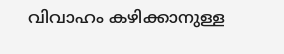വിവാഹം കഴിക്കാനുള്ള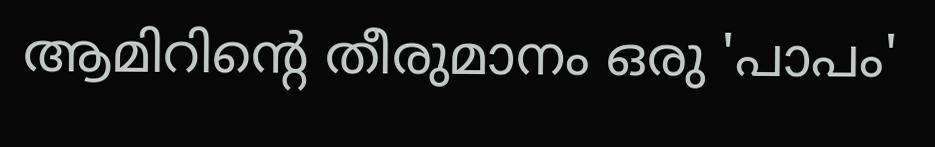ആമിറിന്റെ തീരുമാനം ഒരു 'പാപം'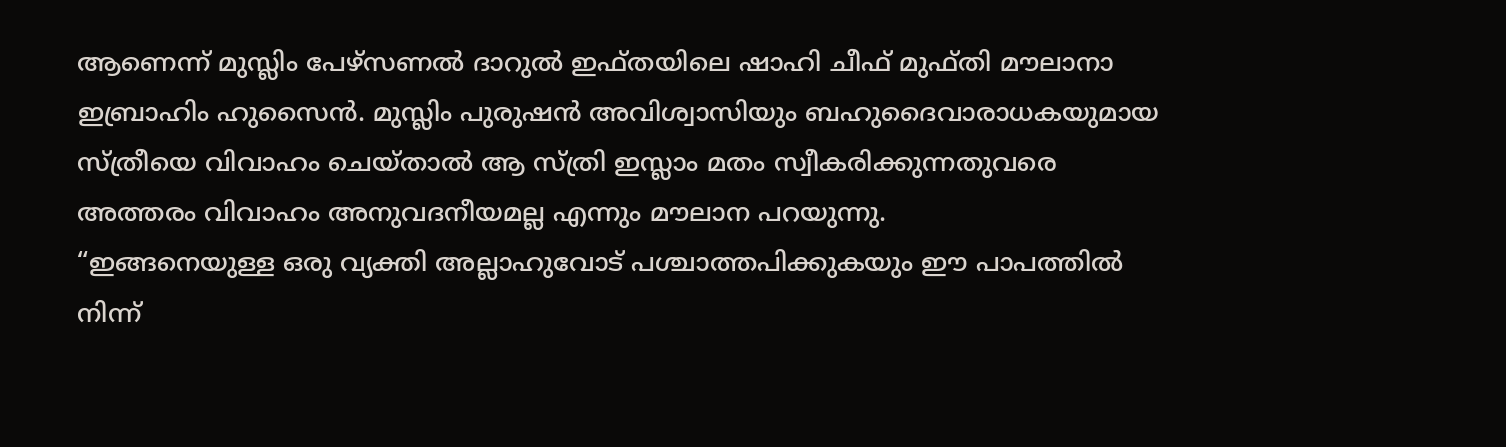ആണെന്ന് മുസ്ലിം പേഴ്സണൽ ദാറുൽ ഇഫ്തയിലെ ഷാഹി ചീഫ് മുഫ്തി മൗലാനാ ഇബ്രാഹിം ഹുസൈൻ. മുസ്ലിം പുരുഷൻ അവിശ്വാസിയും ബഹുദൈവാരാധകയുമായ സ്ത്രീയെ വിവാഹം ചെയ്താൽ ആ സ്ത്രി ഇസ്ലാം മതം സ്വീകരിക്കുന്നതുവരെ അത്തരം വിവാഹം അനുവദനീയമല്ല എന്നും മൗലാന പറയുന്നു.
“ഇങ്ങനെയുള്ള ഒരു വ്യക്തി അല്ലാഹുവോട് പശ്ചാത്തപിക്കുകയും ഈ പാപത്തിൽ നിന്ന്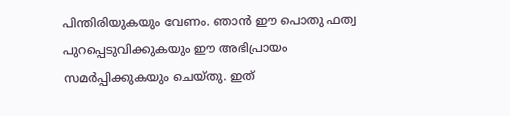പിന്തിരിയുകയും വേണം. ഞാൻ ഈ പൊതു ഫത്വ പുറപ്പെടുവിക്കുകയും ഈ അഭിപ്രായം സമർപ്പിക്കുകയും ചെയ്തു. ഇത്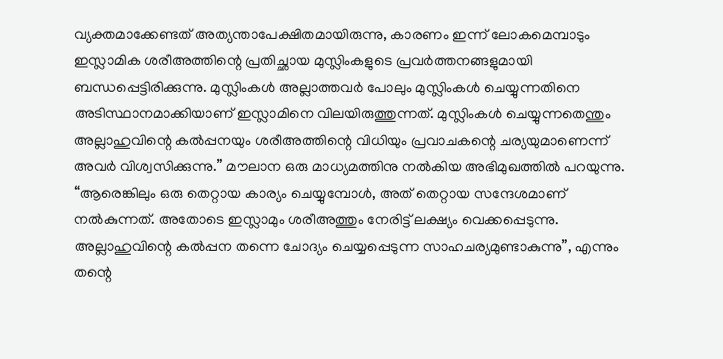വ്യക്തമാക്കേണ്ടത് അത്യന്താപേക്ഷിതമായിരുന്നു, കാരണം ഇന്ന് ലോകമെമ്പാടും ഇസ്ലാമിക ശരീഅത്തിന്റെ പ്രതിച്ഛായ മുസ്ലിംകളുടെ പ്രവർത്തനങ്ങളുമായി ബന്ധപ്പെട്ടിരിക്കുന്നു. മുസ്ലിംകൾ അല്ലാത്തവർ പോലും മുസ്ലിംകൾ ചെയ്യുന്നതിനെ അടിസ്ഥാനമാക്കിയാണ് ഇസ്ലാമിനെ വിലയിരുത്തുന്നത്. മുസ്ലിംകൾ ചെയ്യുന്നതെന്തും അല്ലാഹുവിന്റെ കൽപ്പനയും ശരീഅത്തിന്റെ വിധിയും പ്രവാചകന്റെ ചര്യയുമാണെന്ന് അവർ വിശ്വസിക്കുന്നു.” മൗലാന ഒരു മാധ്യമത്തിനു നൽകിയ അഭിമുഖത്തിൽ പറയുന്നു.
“ആരെങ്കിലും ഒരു തെറ്റായ കാര്യം ചെയ്യുമ്പോൾ, അത് തെറ്റായ സന്ദേശമാണ് നൽകുന്നത്. അതോടെ ഇസ്ലാമും ശരീഅത്തും നേരിട്ട് ലക്ഷ്യം വെക്കപ്പെടുന്നു. അല്ലാഹുവിന്റെ കൽപ്പന തന്നെ ചോദ്യം ചെയ്യപ്പെടുന്ന സാഹചര്യമുണ്ടാകുന്നു”, എന്നും തന്റെ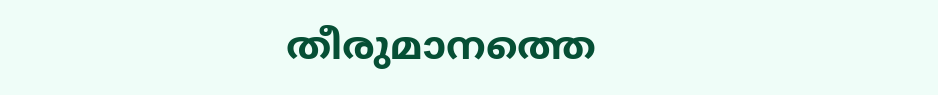തീരുമാനത്തെ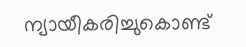ന്യായീകരിച്ചുകൊണ്ട്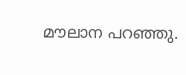മൗലാന പറഞ്ഞു.